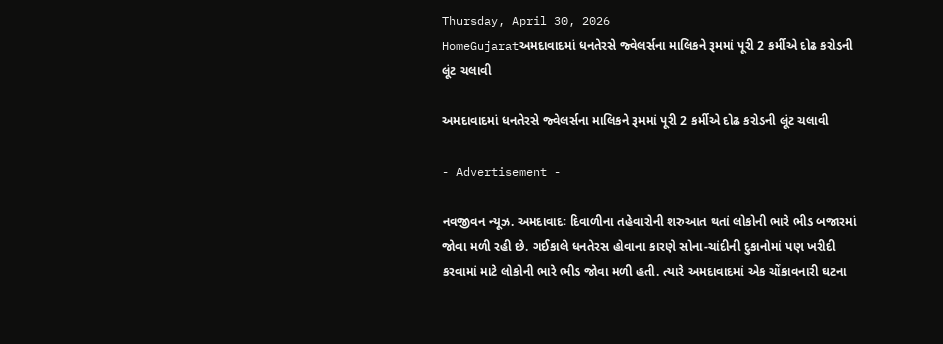Thursday, April 30, 2026
HomeGujaratઅમદાવાદમાં ધનતેરસે જ્વેલર્સના માલિકને રૂમમાં પૂરી 2 કર્મીએ દોઢ કરોડની લૂંટ ચલાવી

અમદાવાદમાં ધનતેરસે જ્વેલર્સના માલિકને રૂમમાં પૂરી 2 કર્મીએ દોઢ કરોડની લૂંટ ચલાવી

- Advertisement -

નવજીવન ન્યૂઝ. અમદાવાદઃ દિવાળીના તહેવારોની શરુઆત થતાં લોકોની ભારે ભીડ બજારમાં જોવા મળી રહી છે. ગઈકાલે ધનતેરસ હોવાના કારણે સોના-ચાંદીની દુકાનોમાં પણ ખરીદી કરવામાં માટે લોકોની ભારે ભીડ જોવા મળી હતી. ત્યારે અમદાવાદમાં એક ચોંકાવનારી ઘટના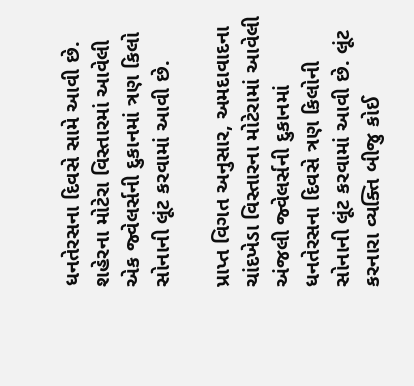ધનતેરસના દિવસે સામે આવી છે. શહેરના મોટેરા વિસ્તારમાં આવેલી એક જ્વેલર્સની દુકાનમાં ત્રણ કિલો સોનાની લૂંટ કરવામાં આવી છે.

પ્રાપ્ત વિગત અનુસાર, અમદાવાદના ચાંદખેડા વિસ્તારના મોટેરામાં આવેલી અંજલી જ્વેલર્સની દુકાનમાં ધનતેરસના દિવસે ત્રણ કિલોની સોનાની લૂંટ કરવામાં આવી છે. લૂંટ કરનારા વ્યક્તિ બીજુ કોઈ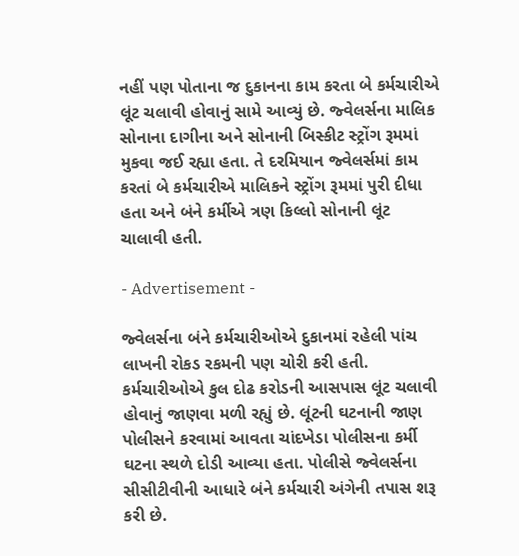નહીં પણ પોતાના જ દુકાનના કામ કરતા બે કર્મચારીએ લૂંટ ચલાવી હોવાનું સામે આવ્યું છે. જ્વેલર્સના માલિક સોનાના દાગીના અને સોનાની બિસ્કીટ સ્ટ્રોંગ રૂમમાં મુકવા જઈ રહ્યા હતા. તે દરમિયાન જ્વેલર્સમાં કામ કરતાં બે કર્મચારીએ માલિકને સ્ટ્રોંગ રૂમમાં પુરી દીધા હતા અને બંને કર્મીએ ત્રણ કિલ્લો સોનાની લૂંટ ચાલાવી હતી.

- Advertisement -

જ્વેલર્સના બંને કર્મચારીઓએ દુકાનમાં રહેલી પાંચ લાખની રોકડ રકમની પણ ચોરી કરી હતી. કર્મચારીઓએ કુલ દોઢ કરોડની આસપાસ લૂંટ ચલાવી હોવાનું જાણવા મળી રહ્યું છે. લૂંટની ઘટનાની જાણ પોલીસને કરવામાં આવતા ચાંદખેડા પોલીસના કર્મી ઘટના સ્થળે દોડી આવ્યા હતા. પોલીસે જ્વેલર્સના સીસીટીવીની આધારે બંને કર્મચારી અંગેની તપાસ શરૂ કરી છે.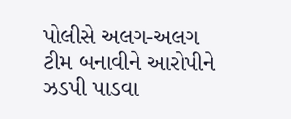પોલીસે અલગ-અલગ ટીમ બનાવીને આરોપીને ઝડપી પાડવા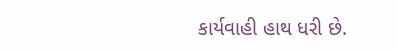કાર્યવાહી હાથ ધરી છે.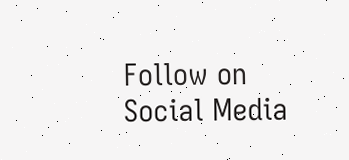Follow on Social Media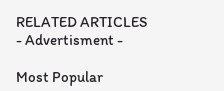RELATED ARTICLES
- Advertisment -

Most Popular